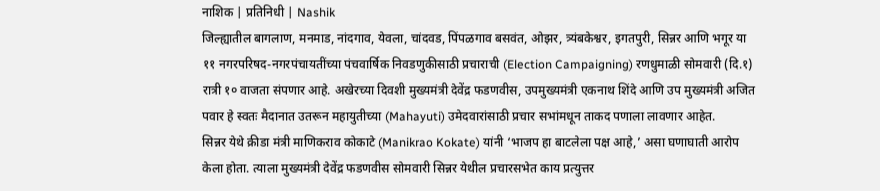नाशिक | प्रतिनिधी | Nashik
जिल्ह्यातील बागलाण, मनमाड, नांदगाव, येवला, चांदवड, पिंपळगाव बसवंत, ओझर, त्र्यंबकेश्वर, इगतपुरी, सिन्नर आणि भगूर या ११ नगरपरिषद-नगरपंचायतींच्या पंचवार्षिक निवडणुकीसाठी प्रचाराची (Election Campaigning) रणधुमाळी सोमवारी (दि.१) रात्री १० वाजता संपणार आहे. अखेरच्या दिवशी मुख्यमंत्री देवेंद्र फडणवीस, उपमुख्यमंत्री एकनाथ शिंदे आणि उप मुख्यमंत्री अजित पवार हे स्वतः मैदानात उतरून महायुतीच्या (Mahayuti) उमेदवारांसाठी प्रचार सभांमधून ताकद पणाला लावणार आहेत.
सिन्नर येथे क्रीडा मंत्री माणिकराव कोकाटे (Manikrao Kokate) यांनी ‘भाजप हा बाटलेला पक्ष आहे,’ असा घणाघाती आरोप केला होता. त्याला मुख्यमंत्री देवेंद्र फडणवीस सोमवारी सिन्नर येथील प्रचारसभेत काय प्रत्युत्तर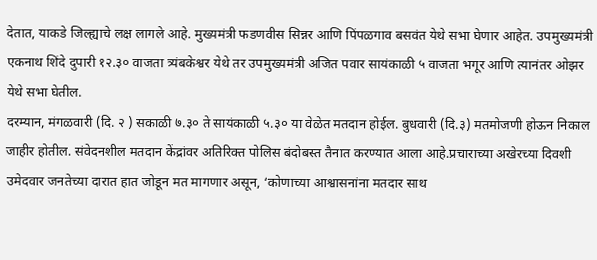देतात, याकडे जिल्ह्याचे लक्ष लागले आहे. मुख्यमंत्री फडणवीस सिन्नर आणि पिंपळगाव बसवंत येथे सभा घेणार आहेत. उपमुख्यमंत्री एकनाथ शिंदे दुपारी १२.३० वाजता त्र्यंबकेश्वर येथे तर उपमुख्यमंत्री अजित पवार सायंकाळी ५ वाजता भगूर आणि त्यानंतर ओझर येथे सभा घेतील.
दरम्यान, मंगळवारी (दि. २ ) सकाळी ७.३० ते सायंकाळी ५.३० या वेळेत मतदान होईल. बुधवारी (दि.३) मतमोजणी होऊन निकाल जाहीर होतील. संवेदनशील मतदान केंद्रांवर अतिरिक्त पोलिस बंदोबस्त तैनात करण्यात आला आहे.प्रचाराच्या अखेरच्या दिवशी उमेदवार जनतेच्या दारात हात जोडून मत मागणार असून, ‘कोणाच्या आश्वासनांना मतदार साथ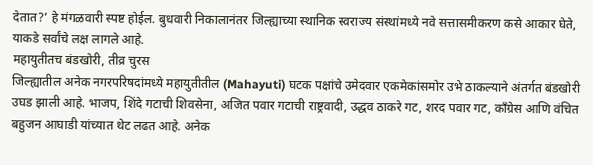देतात?’ हे मंगळवारी स्पष्ट होईल. बुधवारी निकालानंतर जिल्ह्याच्या स्थानिक स्वराज्य संस्थांमध्ये नवे सत्तासमीकरण कसे आकार घेते, याकडे सर्वांचे लक्ष लागले आहे.
महायुतीतच बंडखोरी, तीव्र चुरस
जिल्ह्यातील अनेक नगरपरिषदांमध्ये महायुतीतील (Mahayuti) घटक पक्षांचे उमेदवार एकमेकांसमोर उभे ठाकल्याने अंतर्गत बंडखोरी उघड झाली आहे. भाजप, शिंदे गटाची शिवसेना, अजित पवार गटाची राष्ट्रवादी, उद्धव ठाकरे गट, शरद पवार गट, काँग्रेस आणि वंचित बहुजन आघाडी यांच्यात थेट लढत आहे. अनेक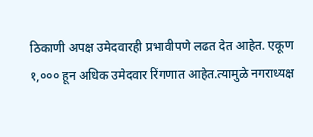ठिकाणी अपक्ष उमेदवारही प्रभावीपणे लढत देत आहेत. एकूण १,००० हून अधिक उमेदवार रिंगणात आहेत.त्यामुळे नगराध्यक्ष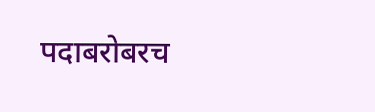पदाबरोबरच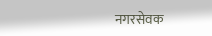नगरसेवक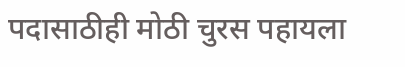पदासाठीही मोठी चुरस पहायला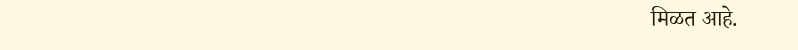मिळत आहे.